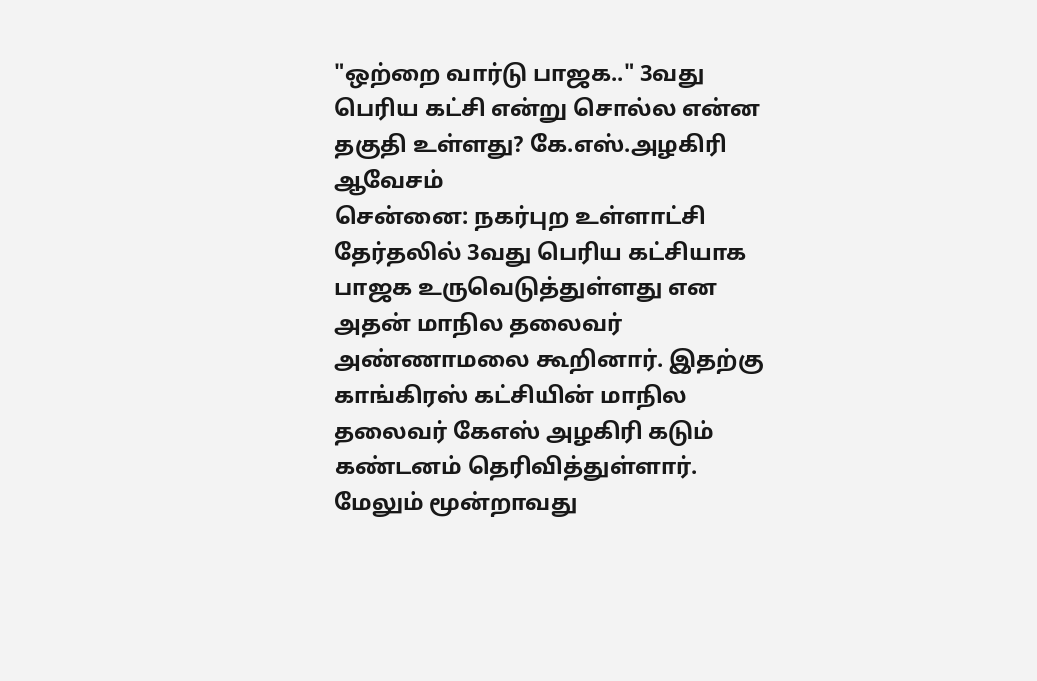"ஒற்றை வார்டு பாஜக.." 3வது பெரிய கட்சி என்று சொல்ல என்ன தகுதி உள்ளது? கே.எஸ்.அழகிரி ஆவேசம்
சென்னை: நகர்புற உள்ளாட்சி தேர்தலில் 3வது பெரிய கட்சியாக பாஜக உருவெடுத்துள்ளது என அதன் மாநில தலைவர் அண்ணாமலை கூறினார். இதற்கு காங்கிரஸ் கட்சியின் மாநில தலைவர் கேஎஸ் அழகிரி கடும் கண்டனம் தெரிவித்துள்ளார். மேலும் மூன்றாவது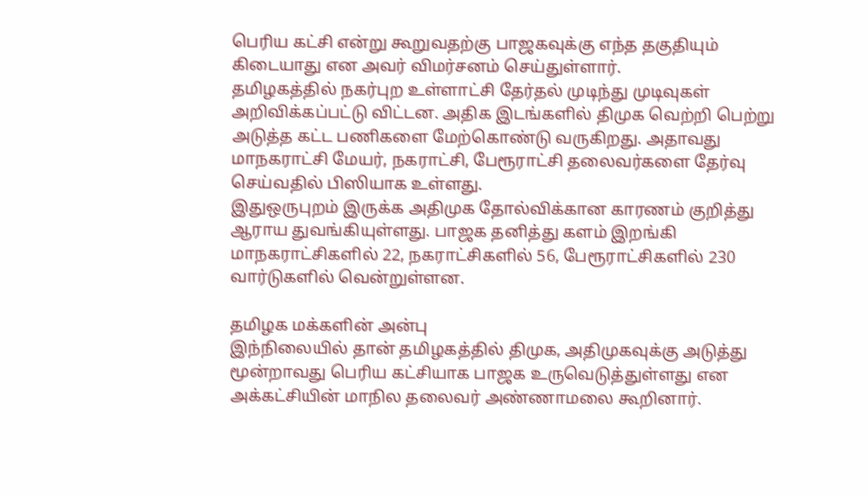பெரிய கட்சி என்று கூறுவதற்கு பாஜகவுக்கு எந்த தகுதியும் கிடையாது என அவர் விமர்சனம் செய்துள்ளார்.
தமிழகத்தில் நகர்புற உள்ளாட்சி தேர்தல் முடிந்து முடிவுகள் அறிவிக்கப்பட்டு விட்டன. அதிக இடங்களில் திமுக வெற்றி பெற்று அடுத்த கட்ட பணிகளை மேற்கொண்டு வருகிறது. அதாவது மாநகராட்சி மேயர், நகராட்சி, பேரூராட்சி தலைவர்களை தேர்வு செய்வதில் பிஸியாக உள்ளது.
இதுஒருபுறம் இருக்க அதிமுக தோல்விக்கான காரணம் குறித்து ஆராய துவங்கியுள்ளது. பாஜக தனித்து களம் இறங்கி மாநகராட்சிகளில் 22, நகராட்சிகளில் 56, பேரூராட்சிகளில் 230 வார்டுகளில் வென்றுள்ளன.

தமிழக மக்களின் அன்பு
இந்நிலையில் தான் தமிழகத்தில் திமுக, அதிமுகவுக்கு அடுத்து மூன்றாவது பெரிய கட்சியாக பாஜக உருவெடுத்துள்ளது என அக்கட்சியின் மாநில தலைவர் அண்ணாமலை கூறினார்.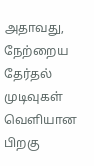அதாவது, நேற்றைய தேர்தல் முடிவுகள் வெளியான பிறகு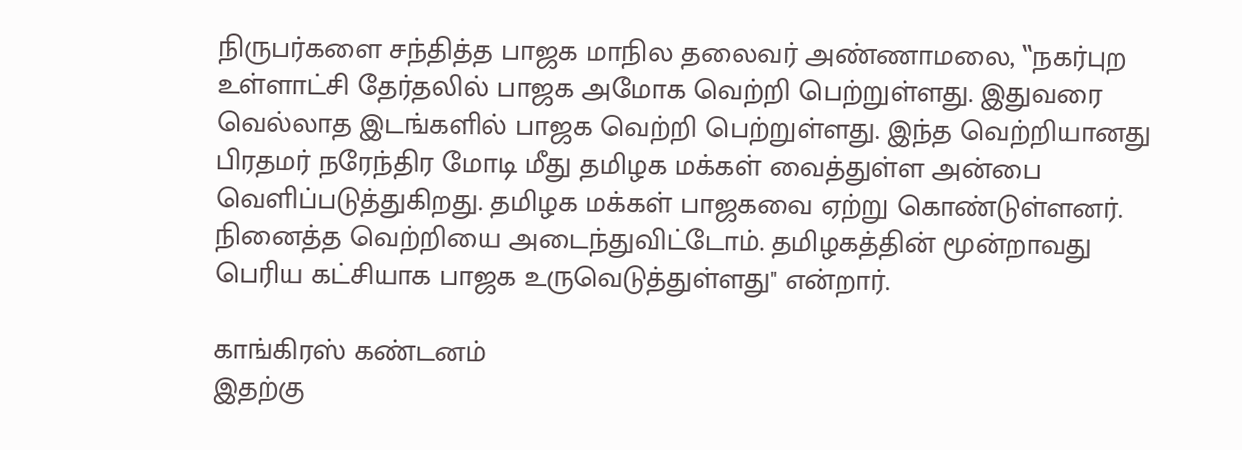நிருபர்களை சந்தித்த பாஜக மாநில தலைவர் அண்ணாமலை, ‛‛நகர்புற உள்ளாட்சி தேர்தலில் பாஜக அமோக வெற்றி பெற்றுள்ளது. இதுவரை வெல்லாத இடங்களில் பாஜக வெற்றி பெற்றுள்ளது. இந்த வெற்றியானது பிரதமர் நரேந்திர மோடி மீது தமிழக மக்கள் வைத்துள்ள அன்பை வெளிப்படுத்துகிறது. தமிழக மக்கள் பாஜகவை ஏற்று கொண்டுள்ளனர். நினைத்த வெற்றியை அடைந்துவிட்டோம். தமிழகத்தின் மூன்றாவது பெரிய கட்சியாக பாஜக உருவெடுத்துள்ளது'' என்றார்.

காங்கிரஸ் கண்டனம்
இதற்கு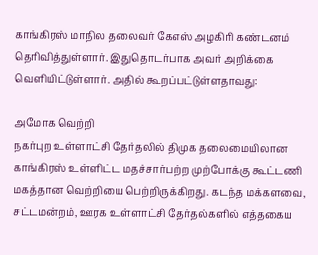காங்கிரஸ் மாநில தலைவர் கேஎஸ் அழகிரி கண்டனம் தெரிவித்துள்ளார். இதுதொடர்பாக அவர் அறிக்கை வெளியிட்டுள்ளார். அதில் கூறப்பட்டுள்ளதாவது:

அமோக வெற்றி
நகர்புற உள்ளாட்சி தேர்தலில் திமுக தலைமையிலான காங்கிரஸ் உள்ளிட்ட மதச்சார்பற்ற முற்போக்கு கூட்டணி மகத்தான வெற்றியை பெற்றிருக்கிறது. கடந்த மக்களவை, சட்டமன்றம், ஊரக உள்ளாட்சி தேர்தல்களில் எத்தகைய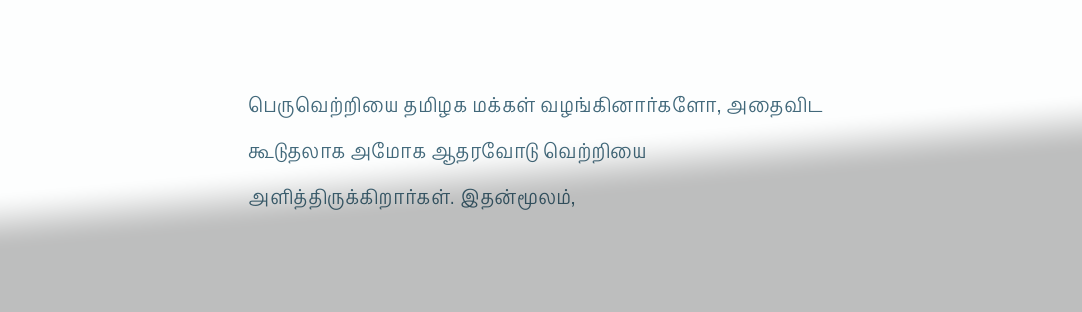பெருவெற்றியை தமிழக மக்கள் வழங்கினார்களோ, அதைவிட கூடுதலாக அமோக ஆதரவோடு வெற்றியை அளித்திருக்கிறார்கள். இதன்மூலம்,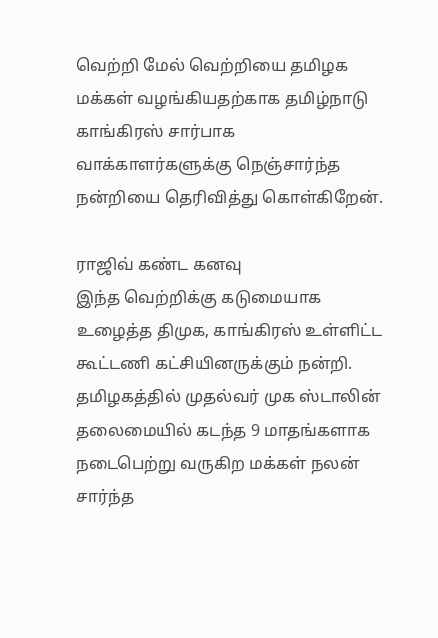வெற்றி மேல் வெற்றியை தமிழக மக்கள் வழங்கியதற்காக தமிழ்நாடு காங்கிரஸ் சார்பாக வாக்காளர்களுக்கு நெஞ்சார்ந்த நன்றியை தெரிவித்து கொள்கிறேன்.

ராஜிவ் கண்ட கனவு
இந்த வெற்றிக்கு கடுமையாக உழைத்த திமுக, காங்கிரஸ் உள்ளிட்ட கூட்டணி கட்சியினருக்கும் நன்றி. தமிழகத்தில் முதல்வர் முக ஸ்டாலின் தலைமையில் கடந்த 9 மாதங்களாக நடைபெற்று வருகிற மக்கள் நலன் சார்ந்த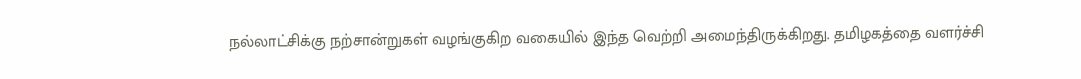நல்லாட்சிக்கு நற்சான்றுகள் வழங்குகிற வகையில் இந்த வெற்றி அமைந்திருக்கிறது. தமிழகத்தை வளர்ச்சி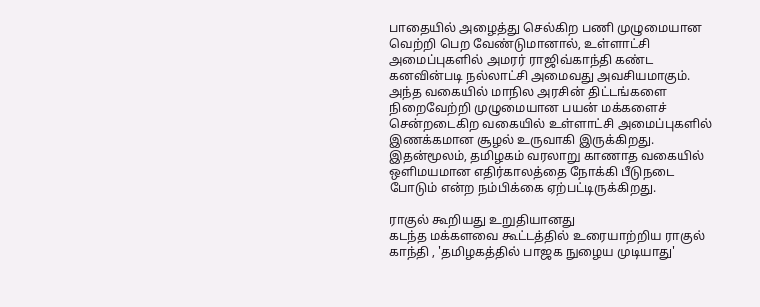பாதையில் அழைத்து செல்கிற பணி முழுமையான வெற்றி பெற வேண்டுமானால், உள்ளாட்சி அமைப்புகளில் அமரர் ராஜிவ்காந்தி கண்ட கனவின்படி நல்லாட்சி அமைவது அவசியமாகும். அந்த வகையில் மாநில அரசின் திட்டங்களை நிறைவேற்றி முழுமையான பயன் மக்களைச் சென்றடைகிற வகையில் உள்ளாட்சி அமைப்புகளில் இணக்கமான சூழல் உருவாகி இருக்கிறது. இதன்மூலம், தமிழகம் வரலாறு காணாத வகையில் ஒளிமயமான எதிர்காலத்தை நோக்கி பீடுநடை போடும் என்ற நம்பிக்கை ஏற்பட்டிருக்கிறது.

ராகுல் கூறியது உறுதியானது
கடந்த மக்களவை கூட்டத்தில் உரையாற்றிய ராகுல் காந்தி , 'தமிழகத்தில் பாஜக நுழைய முடியாது'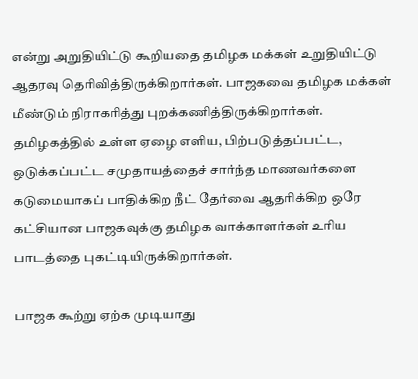என்று அறுதியிட்டு கூறியதை தமிழக மக்கள் உறுதியிட்டு ஆதரவு தெரிவித்திருக்கிறார்கள். பாஜகவை தமிழக மக்கள் மீண்டும் நிராகரித்து புறக்கணித்திருக்கிறார்கள். தமிழகத்தில் உள்ள ஏழை எளிய, பிற்படுத்தப்பட்ட, ஒடுக்கப்பட்ட சமுதாயத்தைச் சார்ந்த மாணவர்களை கடுமையாகப் பாதிக்கிற நீட் தேர்வை ஆதரிக்கிற ஒரே கட்சியான பாஜகவுக்கு தமிழக வாக்காளர்கள் உரிய பாடத்தை புகட்டியிருக்கிறார்கள்.

பாஜக கூற்று ஏற்க முடியாது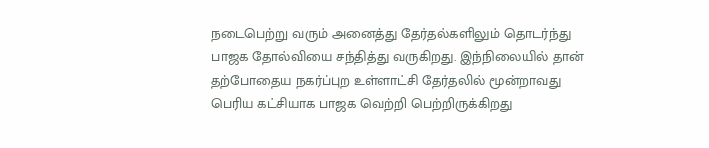நடைபெற்று வரும் அனைத்து தேர்தல்களிலும் தொடர்ந்து பாஜக தோல்வியை சந்தித்து வருகிறது. இந்நிலையில் தான் தற்போதைய நகர்ப்புற உள்ளாட்சி தேர்தலில் மூன்றாவது பெரிய கட்சியாக பாஜக வெற்றி பெற்றிருக்கிறது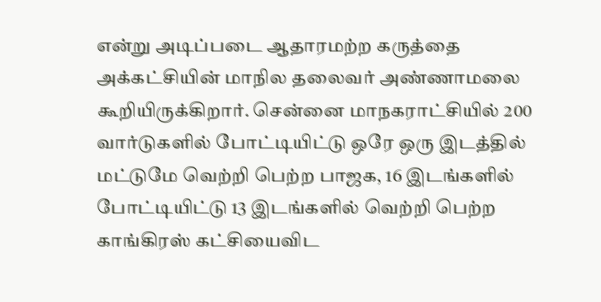என்று அடிப்படை ஆதாரமற்ற கருத்தை அக்கட்சியின் மாநில தலைவர் அண்ணாமலை கூறியிருக்கிறார். சென்னை மாநகராட்சியில் 200 வார்டுகளில் போட்டியிட்டு ஒரே ஒரு இடத்தில் மட்டுமே வெற்றி பெற்ற பாஜக, 16 இடங்களில் போட்டியிட்டு 13 இடங்களில் வெற்றி பெற்ற காங்கிரஸ் கட்சியைவிட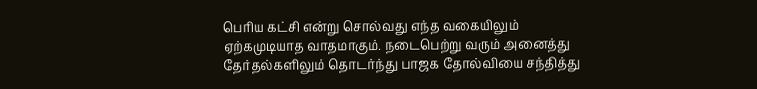பெரிய கட்சி என்று சொல்வது எந்த வகையிலும் ஏற்கமுடியாத வாதமாகும். நடைபெற்று வரும் அனைத்து தேர்தல்களிலும் தொடர்ந்து பாஜக தோல்வியை சந்தித்து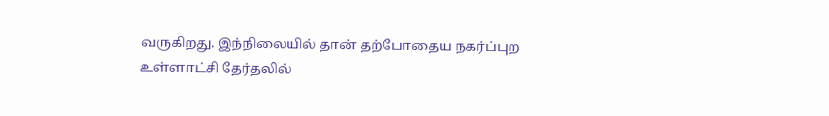வருகிறது. இந்நிலையில் தான் தற்போதைய நகர்ப்புற உள்ளாட்சி தேர்தலில்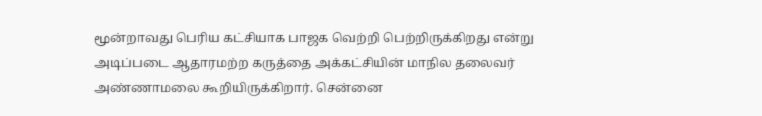மூன்றாவது பெரிய கட்சியாக பாஜக வெற்றி பெற்றிருக்கிறது என்று அடிப்படை ஆதாரமற்ற கருத்தை அக்கட்சியின் மாநில தலைவர் அண்ணாமலை கூறியிருக்கிறார். சென்னை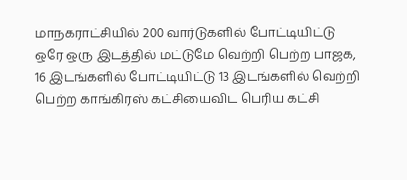மாநகராட்சியில் 200 வார்டுகளில் போட்டியிட்டு ஒரே ஒரு இடத்தில் மட்டுமே வெற்றி பெற்ற பாஜக, 16 இடங்களில் போட்டியிட்டு 13 இடங்களில் வெற்றி பெற்ற காங்கிரஸ் கட்சியைவிட பெரிய கட்சி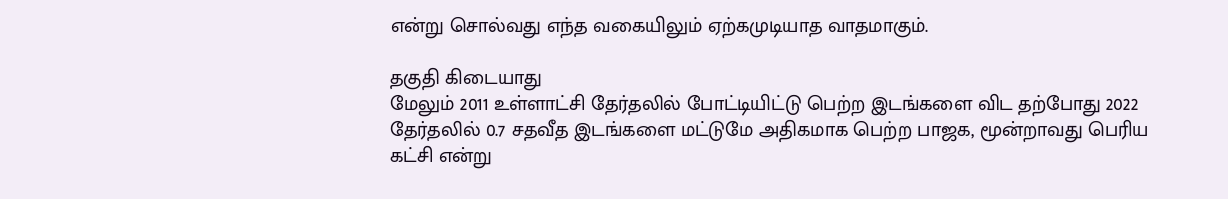என்று சொல்வது எந்த வகையிலும் ஏற்கமுடியாத வாதமாகும்.

தகுதி கிடையாது
மேலும் 2011 உள்ளாட்சி தேர்தலில் போட்டியிட்டு பெற்ற இடங்களை விட தற்போது 2022 தேர்தலில் 0.7 சதவீத இடங்களை மட்டுமே அதிகமாக பெற்ற பாஜக, மூன்றாவது பெரிய கட்சி என்று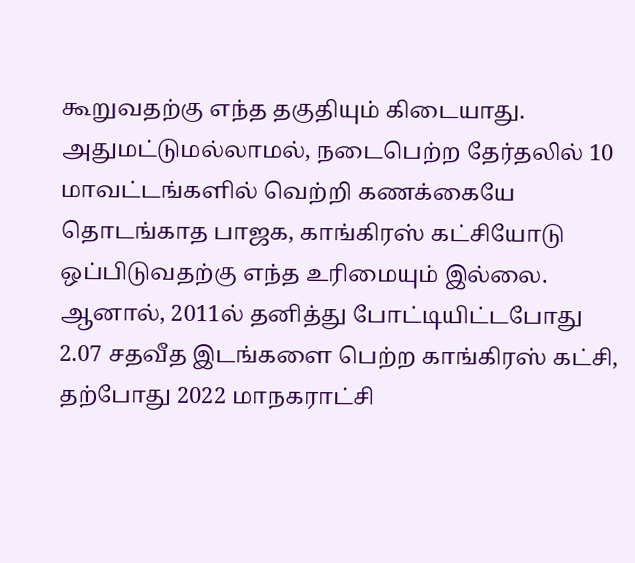கூறுவதற்கு எந்த தகுதியும் கிடையாது. அதுமட்டுமல்லாமல், நடைபெற்ற தேர்தலில் 10 மாவட்டங்களில் வெற்றி கணக்கையே தொடங்காத பாஜக, காங்கிரஸ் கட்சியோடு ஒப்பிடுவதற்கு எந்த உரிமையும் இல்லை. ஆனால், 2011ல் தனித்து போட்டியிட்டபோது 2.07 சதவீத இடங்களை பெற்ற காங்கிரஸ் கட்சி, தற்போது 2022 மாநகராட்சி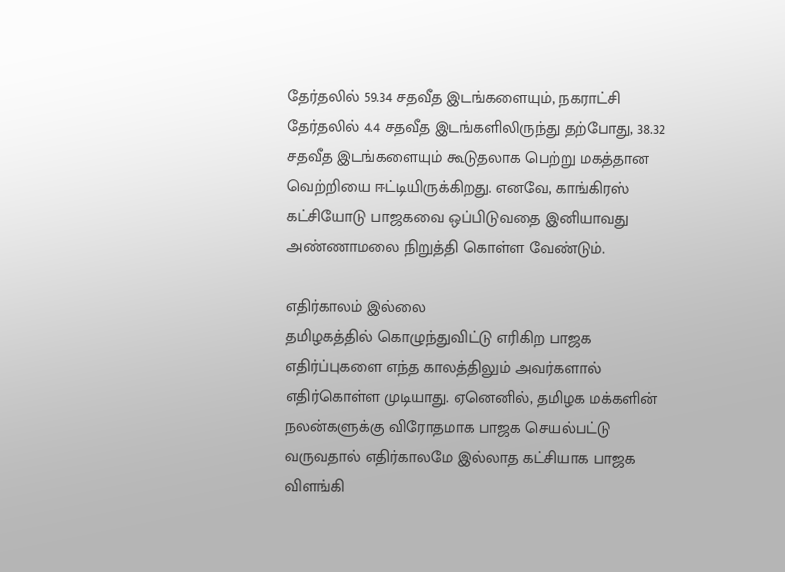தேர்தலில் 59.34 சதவீத இடங்களையும், நகராட்சி தேர்தலில் 4.4 சதவீத இடங்களிலிருந்து தற்போது, 38.32 சதவீத இடங்களையும் கூடுதலாக பெற்று மகத்தான வெற்றியை ஈட்டியிருக்கிறது. எனவே, காங்கிரஸ் கட்சியோடு பாஜகவை ஒப்பிடுவதை இனியாவது அண்ணாமலை நிறுத்தி கொள்ள வேண்டும்.

எதிர்காலம் இல்லை
தமிழகத்தில் கொழுந்துவிட்டு எரிகிற பாஜக எதிர்ப்புகளை எந்த காலத்திலும் அவர்களால் எதிர்கொள்ள முடியாது. ஏனெனில், தமிழக மக்களின் நலன்களுக்கு விரோதமாக பாஜக செயல்பட்டு வருவதால் எதிர்காலமே இல்லாத கட்சியாக பாஜக விளங்கி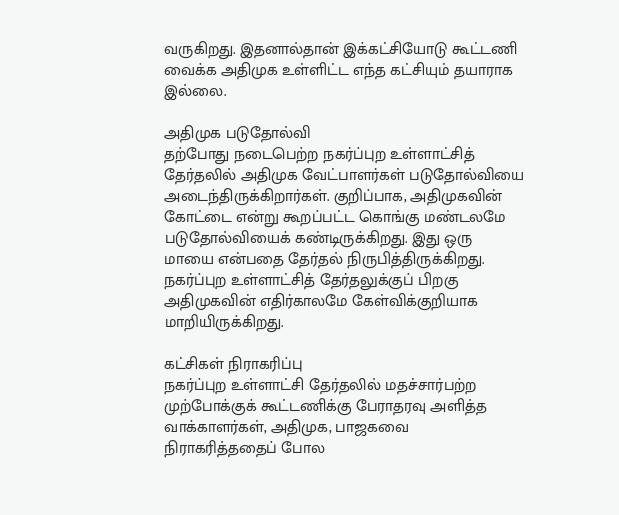வருகிறது. இதனால்தான் இக்கட்சியோடு கூட்டணி வைக்க அதிமுக உள்ளிட்ட எந்த கட்சியும் தயாராக இல்லை.

அதிமுக படுதோல்வி
தற்போது நடைபெற்ற நகர்ப்புற உள்ளாட்சித் தேர்தலில் அதிமுக வேட்பாளர்கள் படுதோல்வியை அடைந்திருக்கிறார்கள். குறிப்பாக, அதிமுகவின் கோட்டை என்று கூறப்பட்ட கொங்கு மண்டலமே படுதோல்வியைக் கண்டிருக்கிறது. இது ஒரு மாயை என்பதை தேர்தல் நிருபித்திருக்கிறது. நகர்ப்புற உள்ளாட்சித் தேர்தலுக்குப் பிறகு அதிமுகவின் எதிர்காலமே கேள்விக்குறியாக மாறியிருக்கிறது.

கட்சிகள் நிராகரிப்பு
நகர்ப்புற உள்ளாட்சி தேர்தலில் மதச்சார்பற்ற முற்போக்குக் கூட்டணிக்கு பேராதரவு அளித்த வாக்காளர்கள், அதிமுக, பாஜகவை நிராகரித்ததைப் போல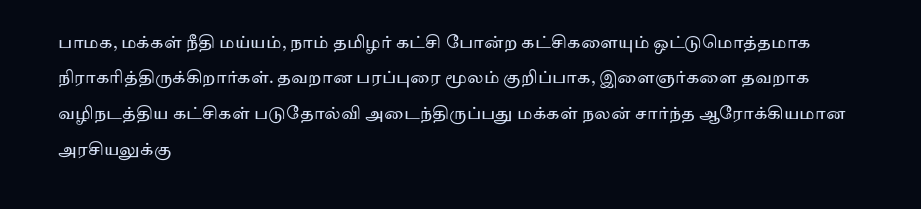பாமக, மக்கள் நீதி மய்யம், நாம் தமிழர் கட்சி போன்ற கட்சிகளையும் ஒட்டுமொத்தமாக நிராகரித்திருக்கிறார்கள். தவறான பரப்புரை மூலம் குறிப்பாக, இளைஞர்களை தவறாக வழிநடத்திய கட்சிகள் படுதோல்வி அடைந்திருப்பது மக்கள் நலன் சார்ந்த ஆரோக்கியமான அரசியலுக்கு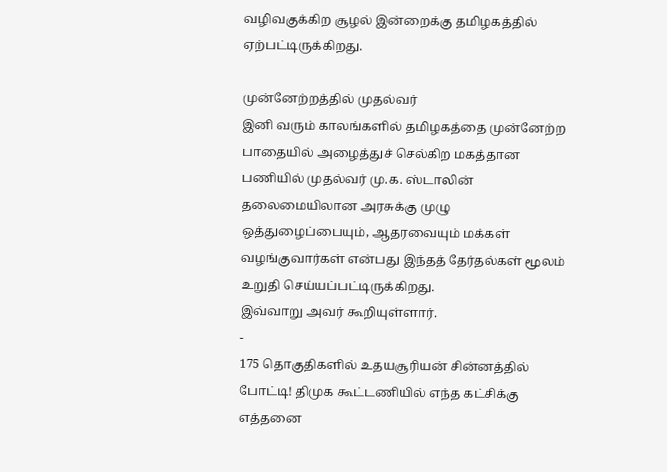வழிவகுக்கிற சூழல் இன்றைக்கு தமிழகத்தில் ஏற்பட்டிருக்கிறது.

முன்னேற்றத்தில் முதல்வர்
இனி வரும் காலங்களில் தமிழகத்தை முன்னேற்ற பாதையில் அழைத்துச் செல்கிற மகத்தான பணியில் முதல்வர் மு.க. ஸ்டாலின் தலைமையிலான அரசுக்கு முழு ஒத்துழைப்பையும், ஆதரவையும் மக்கள் வழங்குவார்கள் என்பது இந்தத் தேர்தல்கள் மூலம் உறுதி செய்யப்பட்டிருக்கிறது.
இவ்வாறு அவர் கூறியுள்ளார்.
-
175 தொகுதிகளில் உதயசூரியன் சின்னத்தில் போட்டி! திமுக கூட்டணியில் எந்த கட்சிக்கு எத்தனை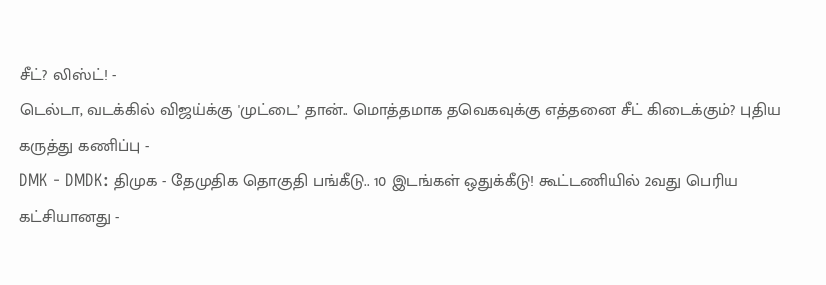சீட்? லிஸ்ட்! -
டெல்டா, வடக்கில் விஜய்க்கு 'முட்டை’ தான்.. மொத்தமாக தவெகவுக்கு எத்தனை சீட் கிடைக்கும்? புதிய கருத்து கணிப்பு -
DMK - DMDK: திமுக - தேமுதிக தொகுதி பங்கீடு.. 10 இடங்கள் ஒதுக்கீடு! கூட்டணியில் 2வது பெரிய கட்சியானது -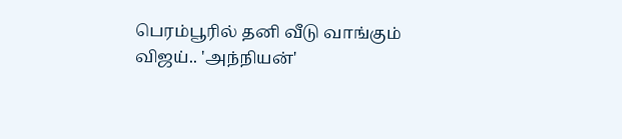பெரம்பூரில் தனி வீடு வாங்கும் விஜய்.. 'அந்நியன்'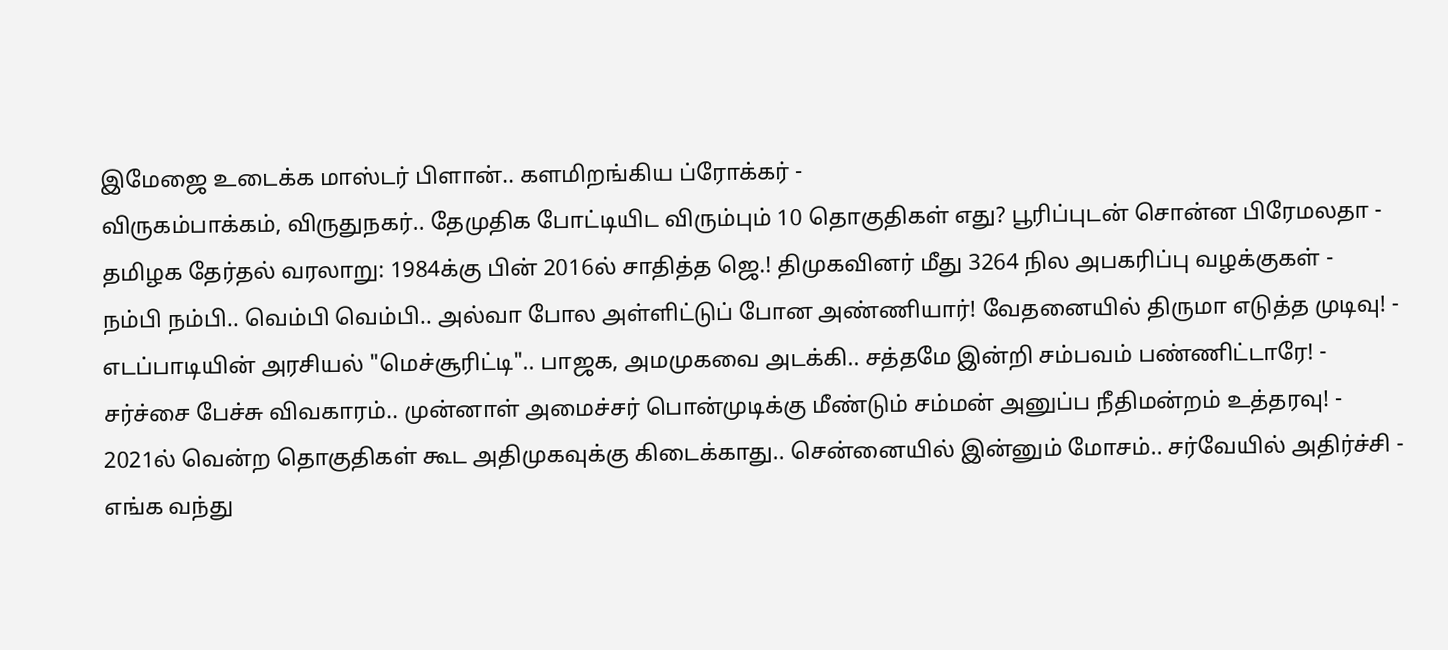இமேஜை உடைக்க மாஸ்டர் பிளான்.. களமிறங்கிய ப்ரோக்கர் -
விருகம்பாக்கம், விருதுநகர்.. தேமுதிக போட்டியிட விரும்பும் 10 தொகுதிகள் எது? பூரிப்புடன் சொன்ன பிரேமலதா -
தமிழக தேர்தல் வரலாறு: 1984க்கு பின் 2016ல் சாதித்த ஜெ.! திமுகவினர் மீது 3264 நில அபகரிப்பு வழக்குகள் -
நம்பி நம்பி.. வெம்பி வெம்பி.. அல்வா போல அள்ளிட்டுப் போன அண்ணியார்! வேதனையில் திருமா எடுத்த முடிவு! -
எடப்பாடியின் அரசியல் "மெச்சூரிட்டி".. பாஜக, அமமுகவை அடக்கி.. சத்தமே இன்றி சம்பவம் பண்ணிட்டாரே! -
சர்ச்சை பேச்சு விவகாரம்.. முன்னாள் அமைச்சர் பொன்முடிக்கு மீண்டும் சம்மன் அனுப்ப நீதிமன்றம் உத்தரவு! -
2021ல் வென்ற தொகுதிகள் கூட அதிமுகவுக்கு கிடைக்காது.. சென்னையில் இன்னும் மோசம்.. சர்வேயில் அதிர்ச்சி -
எங்க வந்து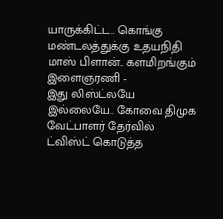யாருக்கிட்ட.. கொங்கு மண்டலத்துக்கு உதயநிதி மாஸ் பிளான்.. களமிறங்கும் இளைஞரணி -
இது லிஸ்ட்லயே இல்லையே.. கோவை திமுக வேட்பாளர் தேர்வில் ட்விஸ்ட் கொடுத்த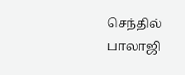செந்தில் பாலாஜி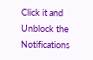Click it and Unblock the Notifications